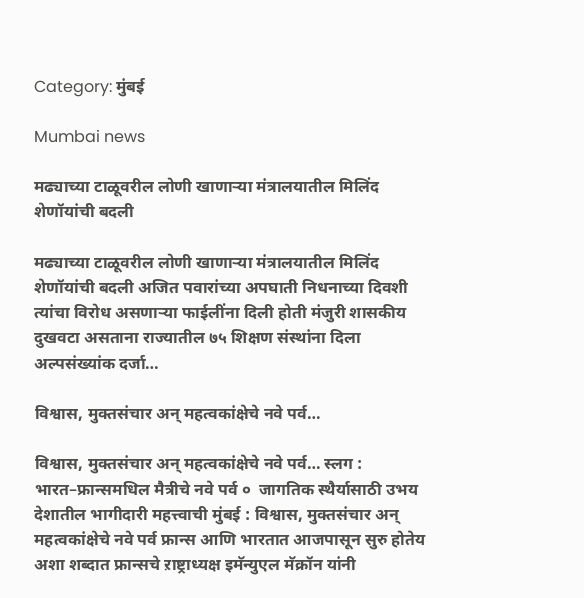Category: मुंबई

Mumbai news

मढ्याच्या टाळूवरील लोणी खाणाऱ्या मंत्रालयातील मिलिंद शेणॉयांची बदली

मढ्याच्या टाळूवरील लोणी खाणाऱ्या मंत्रालयातील मिलिंद शेणॉयांची बदली अजित पवारांच्या अपघाती निधनाच्या दिवशी त्यांचा विरोध असणाऱ्या फाईलींना दिली होती मंजुरी शासकीय दुखवटा असताना राज्यातील ७५ शिक्षण संस्थांना दिला अल्पसंख्यांक दर्जा…

विश्वास, मुक्तसंचार अन् महत्वकांक्षेचे नवे पर्व…

विश्वास, मुक्तसंचार अन् महत्वकांक्षेचे नवे पर्व… स्लग : भारत–फ्रान्समधिल मैत्रीचे नवे पर्व ०  जागतिक स्थैर्यासाठी उभय देशातील भागीदारी महत्त्वाची मुंबई : विश्वास, मुक्तसंचार अन् महत्वकांक्षेचे नवे पर्व फ्रान्स आणि भारतात आजपासून सुरु होतेय अशा शब्दात फ्रान्सचे ऱाष्ट्राध्यक्ष इमॅन्युएल मॅक्रॉन यांनी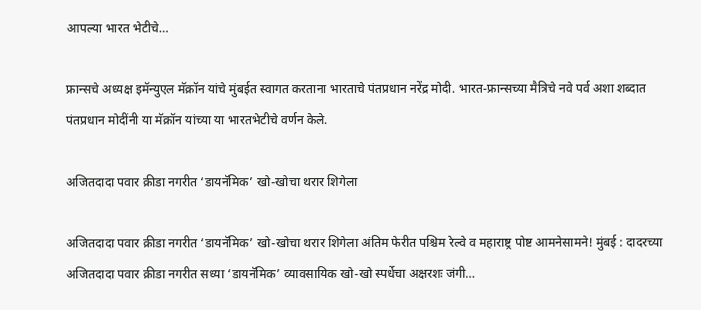आपल्या भारत भेटीचे…

फ्रान्सचे अध्यक्ष इमॅन्युएल मॅक्रॉन यांचे मुंबईत स्वागत करताना भारताचे पंतप्रधान नरेंद्र मोदी. भारत-फ्रान्सच्या मैत्रिचे नवे पर्व अशा शब्दात पंतप्रधान मोदींनी या मॅक्रॉन यांच्या या भारतभेटीचे वर्णन केले.

अजितदादा पवार क्रीडा नगरीत ‘डायनॅमिक’ खो-खोचा थरार शिगेला

अजितदादा पवार क्रीडा नगरीत ‘डायनॅमिक’ खो-खोचा थरार शिगेला अंतिम फेरीत पश्चिम रेल्वे व महाराष्ट्र पोष्ट आमनेसामने! मुंबई : दादरच्या अजितदादा पवार क्रीडा नगरीत सध्या ‘डायनॅमिक’ व्यावसायिक खो-खो स्पर्धेचा अक्षरशः जंगी…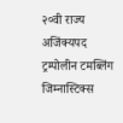२०वी राज्य अजिंक्यपद ट्रम्पोलीन टमब्लिंग जिम्नास्टिक्स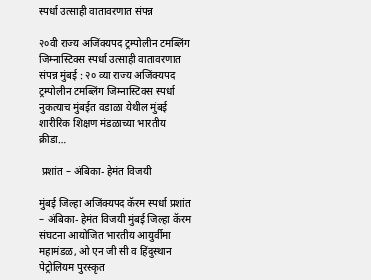स्पर्धा उत्साही वातावरणात संपन्न

२०वी राज्य अजिंक्यपद ट्रम्पोलीन टमब्लिंग जिम्नास्टिक्स स्पर्धा उत्साही वातावरणात संपन्न मुंबई : २० व्या राज्य अजिंक्यपद ट्रम्पोलीन टमब्लिंग जिम्नास्टिक्स स्पर्धा नुकत्याच मुंबईत वडाळा येथील मुंबई शारीरिक शिक्षण मंडळाच्या भारतीय क्रीडा…

 प्रशांत – अंबिका- हेमंत विजयी

मुंबई जिल्हा अजिंक्यपद कॅरम स्पर्धा प्रशांत – अंबिका- हेमंत विजयी मुंबई जिल्हा कॅरम संघटना आयोजित भारतीय आयुर्वीमा महामंडळ, ओ एन जी सी व हिंदुस्थान पेट्रोलियम पुरस्कृत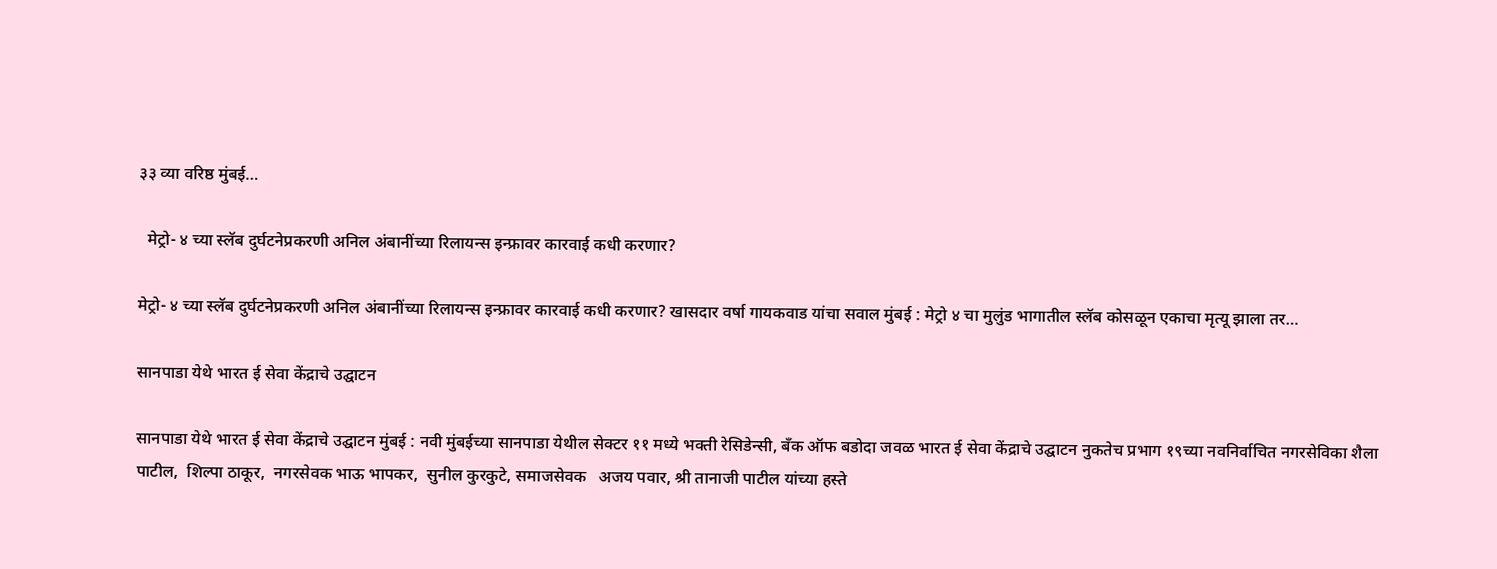३३ व्या वरिष्ठ मुंबई…

  मेट्रो- ४ च्या स्लॅब दुर्घटनेप्रकरणी अनिल अंबानींच्या रिलायन्स इन्फ्रावर कारवाई कधी करणार?

मेट्रो- ४ च्या स्लॅब दुर्घटनेप्रकरणी अनिल अंबानींच्या रिलायन्स इन्फ्रावर कारवाई कधी करणार? खासदार वर्षा गायकवाड यांचा सवाल मुंबई : मेट्रो ४ चा मुलुंड भागातील स्लॅब कोसळून एकाचा मृत्यू झाला तर…

सानपाडा येथे भारत ई सेवा केंद्राचे उद्घाटन

सानपाडा येथे भारत ई सेवा केंद्राचे उद्घाटन मुंबई : नवी मुंबईच्या सानपाडा येथील सेक्टर ११ मध्ये भक्ती रेसिडेन्सी, बँक ऑफ बडोदा जवळ भारत ई सेवा केंद्राचे उद्घाटन नुकतेच प्रभाग १९च्या नवनिर्वाचित नगरसेविका शैला पाटील,  शिल्पा ठाकूर,  नगरसेवक भाऊ भापकर,  सुनील कुरकुटे, समाजसेवक   अजय पवार, श्री तानाजी पाटील यांच्या हस्ते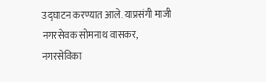उद्घाटन करण्यात आले. याप्रसंगी माजी नगरसेवक सोमनाथ वासकर,  नगरसेविका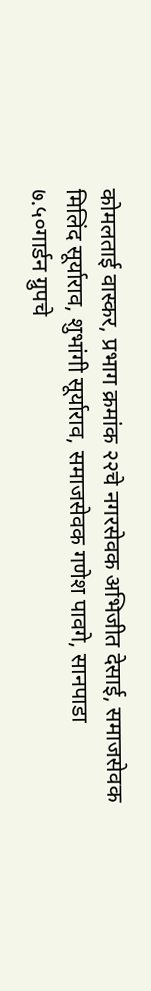कोमलताई वास्कर, प्रभाग क्रमांक २२चे नगरसेवक अभिजीत देसाई, समाजसेवक मिलिंद सूर्याराव, शुभांगी सूर्याराव, समाजसेवक गणेश पावगे, सानपाडा  ७.५०गार्डन ग्रुपचे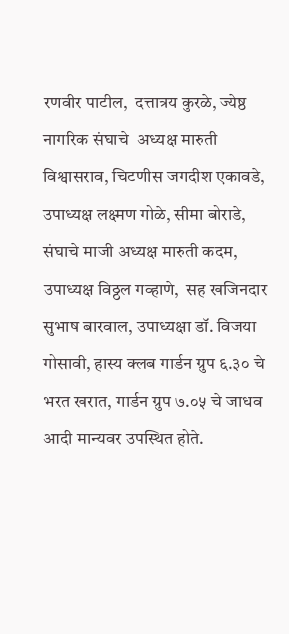रणवीर पाटील,  दत्तात्रय कुरळे, ज्येष्ठ नागरिक संघाचे  अध्यक्ष मारुती विश्वासराव, चिटणीस जगदीश एकावडे,  उपाध्यक्ष लक्ष्मण गोळे, सीमा बोराडे, संघाचे माजी अध्यक्ष मारुती कदम,  उपाध्यक्ष विठ्ठल गव्हाणे,  सह खजिनदार सुभाष बारवाल, उपाध्यक्षा डॉ. विजया गोसावी, हास्य क्लब गार्डन ग्रुप ६.३० चे भरत खरात, गार्डन ग्रुप ७.०५ चे जाधव आदी मान्यवर उपस्थित होते.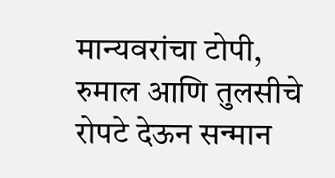मान्यवरांचा टोपी, रुमाल आणि तुलसीचे रोपटे देऊन सन्मान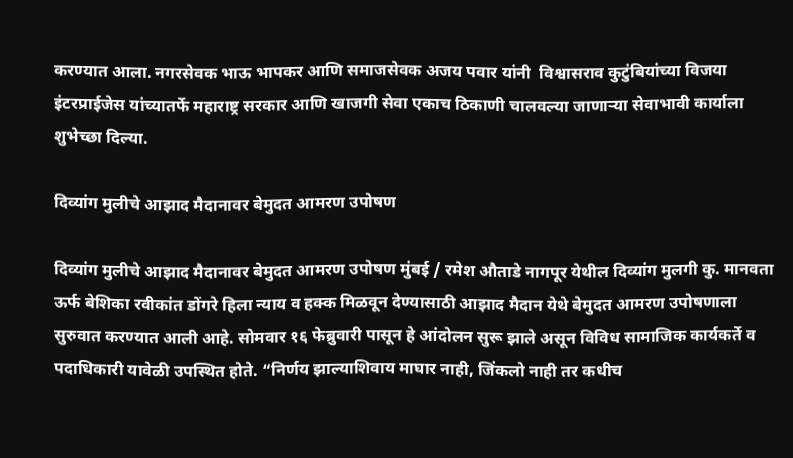करण्यात आला. नगरसेवक भाऊ भापकर आणि समाजसेवक अजय पवार यांनी  विश्वासराव कुटुंबियांच्या विजया इंटरप्राईजेस यांच्यातर्फे महाराष्ट्र सरकार आणि खाजगी सेवा एकाच ठिकाणी चालवल्या जाणाऱ्या सेवाभावी कार्याला शुभेच्छा दिल्या.

दिव्यांग मुलीचे आझाद मैदानावर बेमुदत आमरण उपोषण

दिव्यांग मुलीचे आझाद मैदानावर बेमुदत आमरण उपोषण मुंबई / रमेश औताडे नागपूर येथील दिव्यांग मुलगी कु. मानवता ऊर्फ बेशिका रवीकांत डोंगरे हिला न्याय व हक्क मिळवून देण्यासाठी आझाद मैदान येथे बेमुदत आमरण उपोषणाला सुरुवात करण्यात आली आहे. सोमवार १६ फेब्रुवारी पासून हे आंदोलन सुरू झाले असून विविध सामाजिक कार्यकर्ते व पदाधिकारी यावेळी उपस्थित होते. “निर्णय झाल्याशिवाय माघार नाही, जिंकलो नाही तर कधीच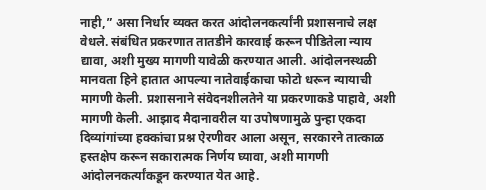नाही,” असा निर्धार व्यक्त करत आंदोलनकर्त्यांनी प्रशासनाचे लक्ष वेधले. संबंधित प्रकरणात तातडीने कारवाई करून पीडितेला न्याय द्यावा, अशी मुख्य मागणी यावेळी करण्यात आली. आंदोलनस्थळी मानवता हिने हातात आपल्या नातेवाईकाचा फोटो धरून न्यायाची मागणी केली. प्रशासनाने संवेदनशीलतेने या प्रकरणाकडे पाहावे, अशी मागणी केली. आझाद मैदानावरील या उपोषणामुळे पुन्हा एकदा दिव्यांगांच्या हक्कांचा प्रश्न ऐरणीवर आला असून, सरकारने तात्काळ हस्तक्षेप करून सकारात्मक निर्णय घ्यावा, अशी मागणी आंदोलनकर्त्यांकडून करण्यात येत आहे.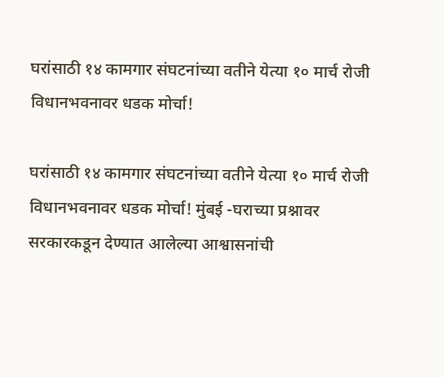घरांसाठी १४ कामगार संघटनांच्या वतीने येत्या १० मार्च रोजी विधानभवनावर धडक मोर्चा!

घरांसाठी १४ कामगार संघटनांच्या वतीने येत्या १० मार्च रोजी विधानभवनावर धडक मोर्चा! मुंबई -घराच्या प्रश्नावर सरकारकडून देण्यात आलेल्या आश्वासनांची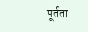पूर्तता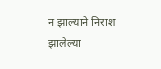न झाल्याने निराश झालेल्या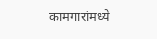कामगारांमध्ये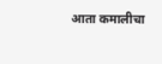आता कमालीचा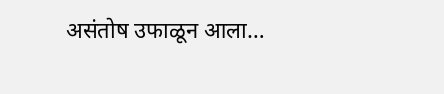असंतोष उफाळून आला…